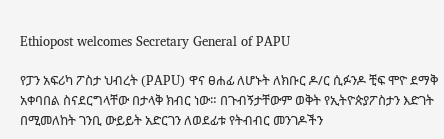Ethiopost welcomes Secretary General of PAPU

የፓን አፍሪካ ፖስታ ህብረት (PAPU) ዋና ፀሐፊ ለሆኑት ለክቡር ዶ/ር ሲፉንዶ ቺፍ ሞዮ ደማቅ አቀባበል ስናደርግላቸው በታላቅ ክብር ነው። በጉብኝታቸውም ወቅት የኢትዮጵያፖስታን እድገት በሚመለከት ገንቢ ውይይት አድርገን ለወደፊቱ የትብብር መንገዶችን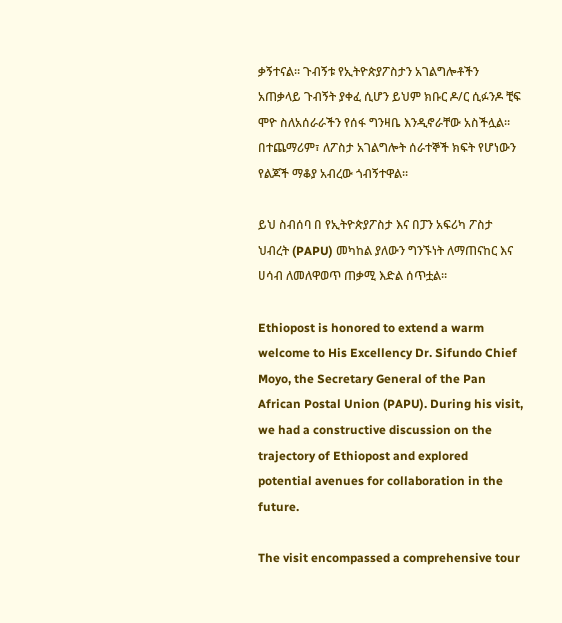ቃኝተናል። ጉብኝቱ የኢትዮጵያፖስታን አገልግሎቶችን አጠቃላይ ጉብኝት ያቀፈ ሲሆን ይህም ክቡር ዶ/ር ሲፉንዶ ቺፍ ሞዮ ስለአሰራራችን የሰፋ ግንዛቤ እንዲኖራቸው አስችሏል። በተጨማሪም፣ ለፖስታ አገልግሎት ሰራተኞች ክፍት የሆነውን የልጆች ማቆያ አብረው ጎብኝተዋል።

ይህ ስብሰባ በ የኢትዮጵያፖስታ እና በፓን አፍሪካ ፖስታ ህብረት (PAPU) መካከል ያለውን ግንኙነት ለማጠናከር እና ሀሳብ ለመለዋወጥ ጠቃሚ እድል ሰጥቷል።

Ethiopost is honored to extend a warm welcome to His Excellency Dr. Sifundo Chief Moyo, the Secretary General of the Pan African Postal Union (PAPU). During his visit, we had a constructive discussion on the trajectory of Ethiopost and explored potential avenues for collaboration in the future.

The visit encompassed a comprehensive tour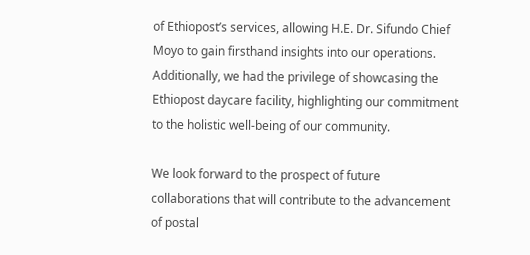of Ethiopost’s services, allowing H.E. Dr. Sifundo Chief Moyo to gain firsthand insights into our operations. Additionally, we had the privilege of showcasing the Ethiopost daycare facility, highlighting our commitment to the holistic well-being of our community.

We look forward to the prospect of future collaborations that will contribute to the advancement of postal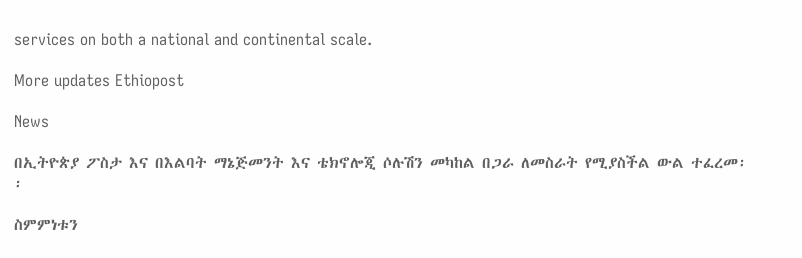services on both a national and continental scale.

More updates Ethiopost

News

በኢትዮጵያ ፖስታ እና በእልባት ማኔጅመንት እና ቴክኖሎጂ ሶሉሽን መካከል በጋራ ለመስራት የሚያስችል ውል ተፈረመ፡፡

ስምምነቱን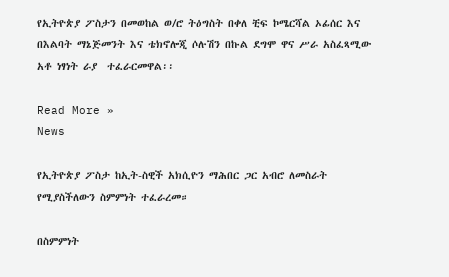የኢትዮጵያ ፖስታን በመወከል ወ/ሮ ትዕግስት በቀለ ቺፍ ኮሜርሻል ኦፊሰር እና  በእልባት ማኔጅመንት እና ቴክኖሎጂ ሶሉሽን በኩል ደግሞ ዋና ሥራ አስፈጻሚው አቶ ነፃነት ራያ  ተፈራርመዋል፡፡

Read More »
News

የኢትዮጵያ ፖስታ ከኢት-ስዊች አክሲዮን ማሕበር ጋር አብሮ ለመስራት የሚያስችለውን ስምምነት ተፈራረመ።

በስምምነት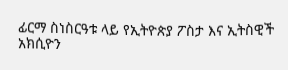ፊርማ ስነስርዓቱ ላይ የኢትዮጵያ ፖስታ እና ኢትስዊች አክሲዮን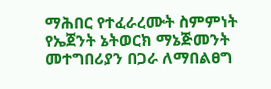ማሕበር የተፈራረሙት ስምምነት የኤጀንት ኔትወርክ ማኔጅመንት መተግበሪያን በጋራ ለማበልፀግ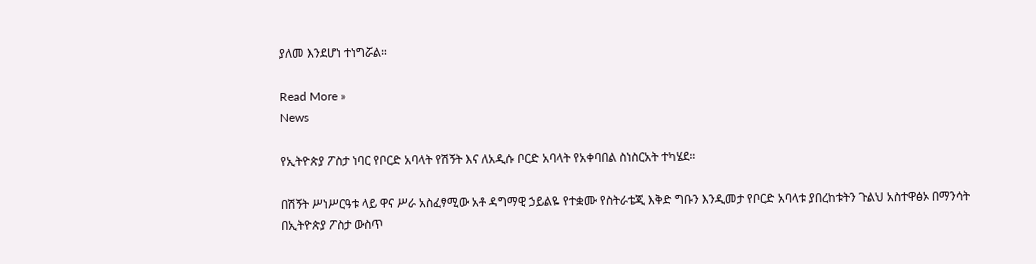ያለመ እንደሆነ ተነግሯል።

Read More »
News

የኢትዮጵያ ፖስታ ነባር የቦርድ አባላት የሽኝት እና ለአዲሱ ቦርድ አባላት የአቀባበል ስነስርአት ተካሄደ።

በሽኝት ሥነሥርዓቱ ላይ ዋና ሥራ አስፈፃሚው አቶ ዳግማዊ ኃይልዬ የተቋሙ የስትራቴጂ እቅድ ግቡን እንዲመታ የቦርድ አባላቱ ያበረከቱትን ጉልህ አስተዋፅኦ በማንሳት በኢትዮጵያ ፖስታ ውስጥ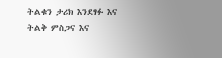ትልቁን ታሪክ እንደፃፉ እና ትልቅ ምስጋና እና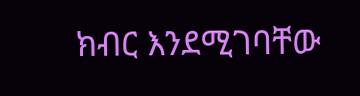ክብር እንደሚገባቸው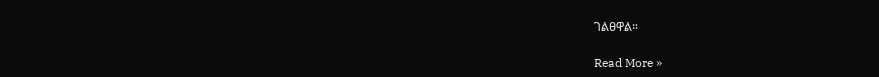ገልፀዋል።

Read More »